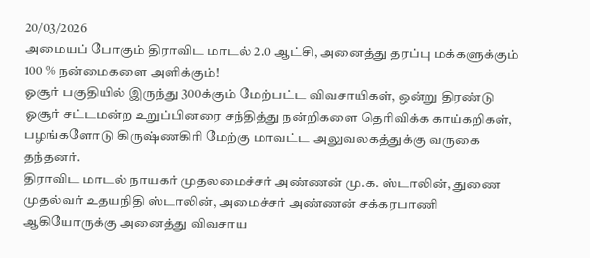20/03/2026
அமையப் போகும் திராவிட மாடல் 2.0 ஆட்சி, அனைத்து தரப்பு மக்களுக்கும் 100 % நன்மைகளை அளிக்கும்!
ஓசூர் பகுதியில் இருந்து 300க்கும் மேற்பட்ட விவசாயிகள், ஒன்று திரண்டு ஓசூர் சட்டமன்ற உறுப்பினரை சந்தித்து நன்றிகளை தெரிவிக்க காய்கறிகள், பழங்களோடு கிருஷ்ணகிரி மேற்கு மாவட்ட அலுவலகத்துக்கு வருகை தந்தனர்.
திராவிட மாடல் நாயகர் முதலமைச்சர் அண்ணன் மு.க. ஸ்டாலின், துணை முதல்வர் உதயநிதி ஸ்டாலின், அமைச்சர் அண்ணன் சக்கரபாணி ஆகியோருக்கு அனைத்து விவசாய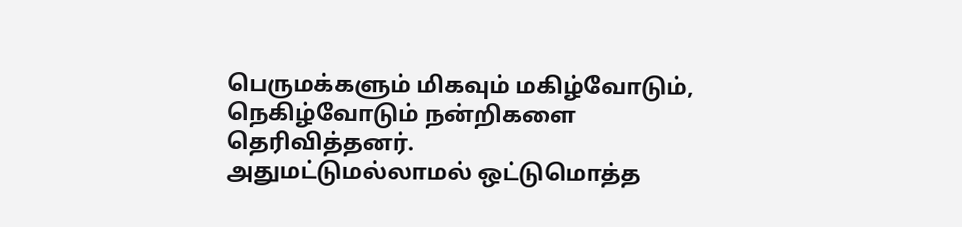பெருமக்களும் மிகவும் மகிழ்வோடும், நெகிழ்வோடும் நன்றிகளை தெரிவித்தனர்.
அதுமட்டுமல்லாமல் ஒட்டுமொத்த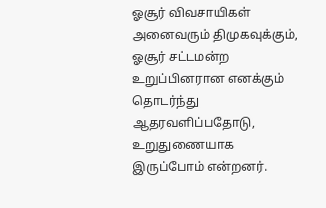ஓசூர் விவசாயிகள் அனைவரும் திமுகவுக்கும், ஓசூர் சட்டமன்ற உறுப்பினரான எனக்கும் தொடர்ந்து ஆதரவளிப்பதோடு, உறுதுணையாக இருப்போம் என்றனர்.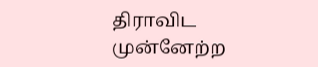திராவிட முன்னேற்ற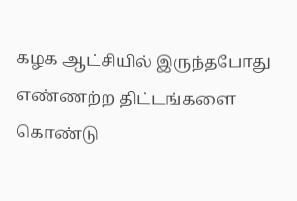கழக ஆட்சியில் இருந்தபோது எண்ணற்ற திட்டங்களை கொண்டு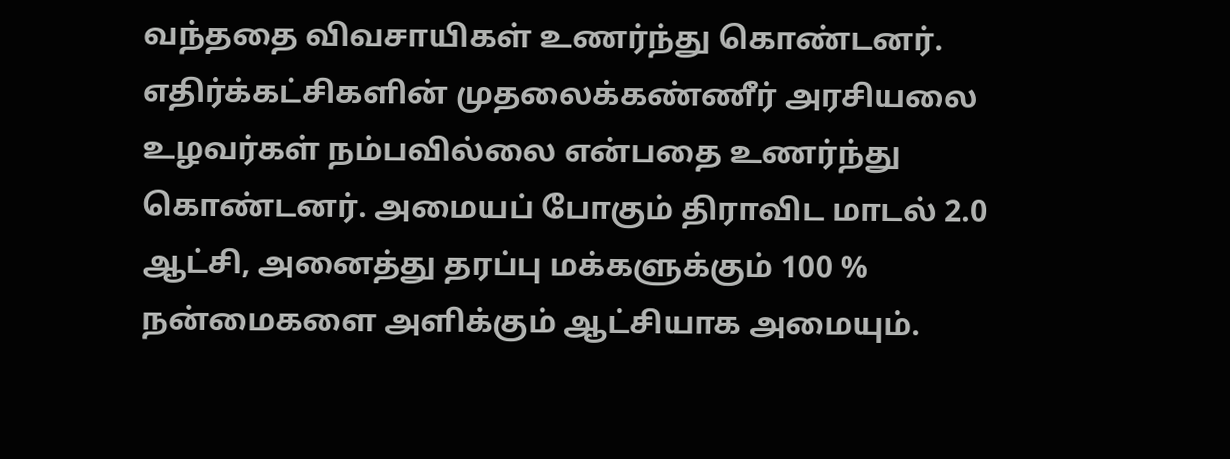வந்ததை விவசாயிகள் உணர்ந்து கொண்டனர்.
எதிர்க்கட்சிகளின் முதலைக்கண்ணீர் அரசியலை உழவர்கள் நம்பவில்லை என்பதை உணர்ந்து கொண்டனர். அமையப் போகும் திராவிட மாடல் 2.0 ஆட்சி, அனைத்து தரப்பு மக்களுக்கும் 100 % நன்மைகளை அளிக்கும் ஆட்சியாக அமையும்.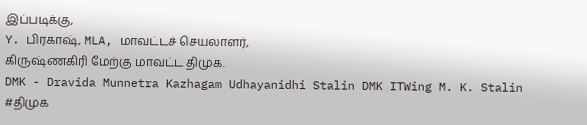இப்படிக்கு,
Y. பிரகாஷ், MLA, மாவட்டச் செயலாளர்,
கிருஷ்ணகிரி மேற்கு மாவட்ட திமுக.
DMK - Dravida Munnetra Kazhagam Udhayanidhi Stalin DMK ITWing M. K. Stalin
#திமுக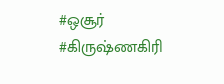#ஒசூர்
#கிருஷ்ணகிரி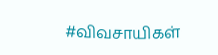#விவசாயிகள்